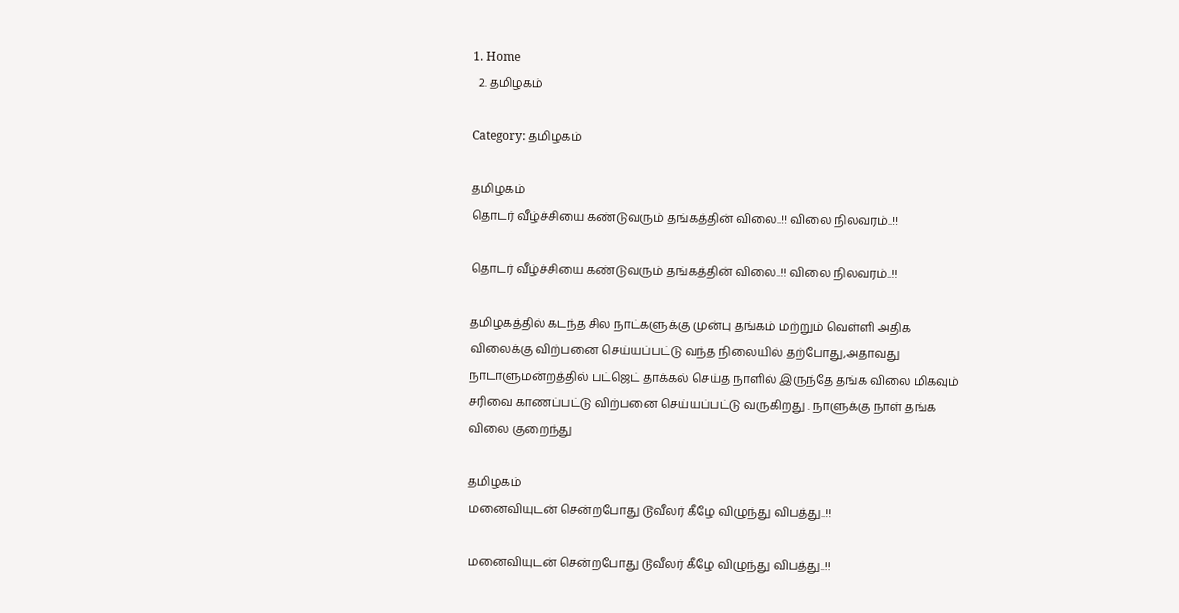1. Home
  2. தமிழகம்

Category: தமிழகம்

தமிழகம்
தொடர் வீழ்ச்சியை கண்டுவரும் தங்கத்தின் விலை..!! விலை நிலவரம்..!!

தொடர் வீழ்ச்சியை கண்டுவரும் தங்கத்தின் விலை..!! விலை நிலவரம்..!!

தமிழகத்தில் கடந்த சில நாட்களுக்கு முன்பு தங்கம் மற்றும் வெள்ளி அதிக விலைக்கு விற்பனை செய்யப்பட்டு வந்த நிலையில் தற்போது,அதாவது நாடாளுமன்றத்தில் பட்ஜெட் தாக்கல் செய்த நாளில் இருந்தே தங்க விலை மிகவும் சரிவை காணப்பட்டு விற்பனை செய்யப்பட்டு வருகிறது . நாளுக்கு நாள் தங்க விலை குறைந்து

தமிழகம்
மனைவியுடன் சென்றபோது டூவீலர் கீழே விழுந்து விபத்து..!!

மனைவியுடன் சென்றபோது டூவீலர் கீழே விழுந்து விபத்து..!!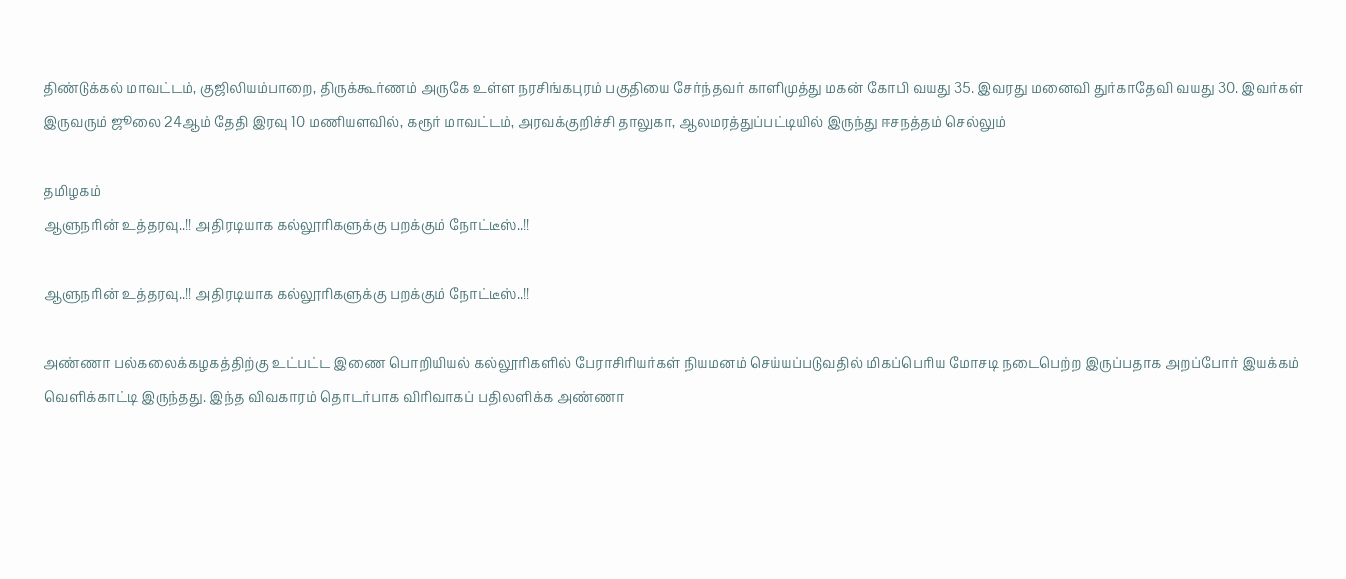திண்டுக்கல் மாவட்டம், குஜிலியம்பாறை, திருக்கூர்ணம் அருகே உள்ள நரசிங்கபுரம் பகுதியை சேர்ந்தவர் காளிமுத்து மகன் கோபி வயது 35. இவரது மனைவி துர்காதேவி வயது 30. இவர்கள் இருவரும் ஜூலை 24ஆம் தேதி இரவு 10 மணியளவில், கரூர் மாவட்டம், அரவக்குறிச்சி தாலுகா, ஆலமரத்துப்பட்டியில் இருந்து ஈசநத்தம் செல்லும்

தமிழகம்
ஆளுநரின் உத்தரவு..!! அதிரடியாக கல்லூரிகளுக்கு பறக்கும் நோட்டீஸ்..!!

ஆளுநரின் உத்தரவு..!! அதிரடியாக கல்லூரிகளுக்கு பறக்கும் நோட்டீஸ்..!!

அண்ணா பல்கலைக்கழகத்திற்கு உட்பட்ட இணை பொறியியல் கல்லூரிகளில் பேராசிரியர்கள் நியமனம் செய்யப்படுவதில் மிகப்பெரிய மோசடி நடைபெற்ற இருப்பதாக அறப்போர் இயக்கம் வெளிக்காட்டி இருந்தது. இந்த விவகாரம் தொடர்பாக விரிவாகப் பதிலளிக்க அண்ணா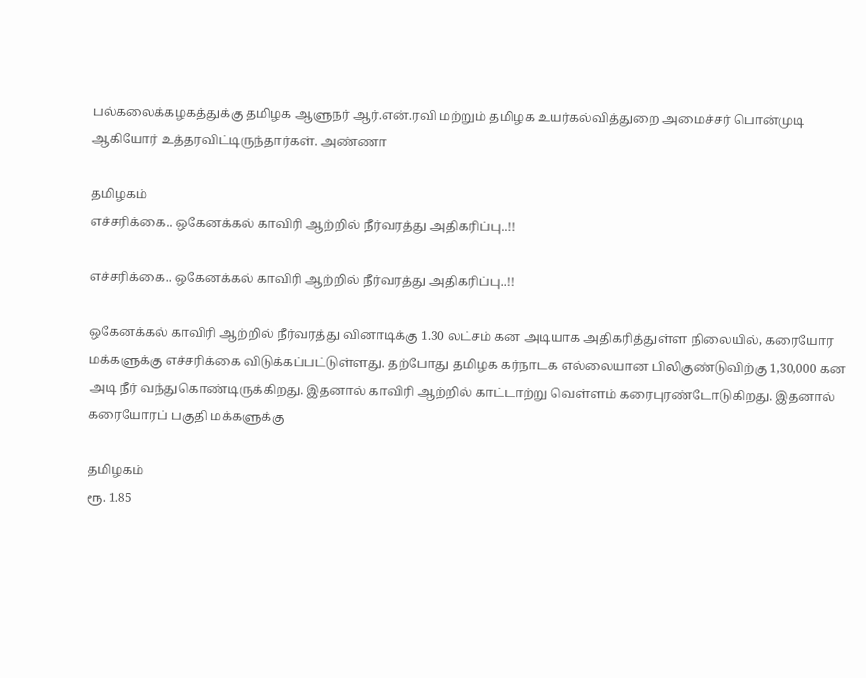பல்கலைக்கழகத்துக்கு தமிழக ஆளுநர் ஆர்.என்.ரவி மற்றும் தமிழக உயர்கல்வித்துறை அமைச்சர் பொன்முடி ஆகியோர் உத்தரவிட்டிருந்தார்கள். அண்ணா

தமிழகம்
எச்சரிக்கை.. ஒகேனக்கல் காவிரி ஆற்றில் நீர்வரத்து அதிகரிப்பு..!!

எச்சரிக்கை.. ஒகேனக்கல் காவிரி ஆற்றில் நீர்வரத்து அதிகரிப்பு..!!

ஒகேனக்கல் காவிரி ஆற்றில் நீர்வரத்து வினாடிக்கு 1.30 லட்சம் கன அடியாக அதிகரித்துள்ள நிலையில், கரையோர மக்களுக்கு எச்சரிக்கை விடுக்கப்பட்டுள்ளது. தற்போது தமிழக கர்நாடக எல்லையான பிலிகுண்டுவிற்கு 1,30,000 கன அடி நீர் வந்துகொண்டிருக்கிறது. இதனால் காவிரி ஆற்றில் காட்டாற்று வெள்ளம் கரைபுரண்டோடுகிறது. இதனால் கரையோரப் பகுதி மக்களுக்கு

தமிழகம்
ரூ. 1.85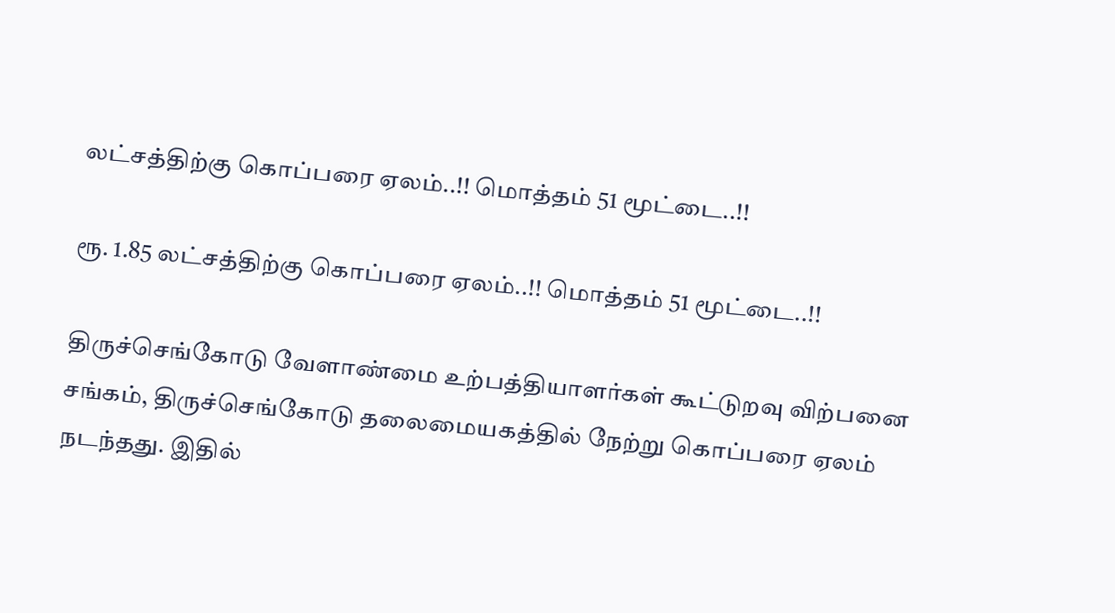லட்சத்திற்கு கொப்பரை ஏலம்..!! மொத்தம் 51 மூட்டை..!!

ரூ. 1.85 லட்சத்திற்கு கொப்பரை ஏலம்..!! மொத்தம் 51 மூட்டை..!!

திருச்செங்கோடு வேளாண்மை உற்பத்தியாளர்கள் கூட்டுறவு விற்பனை சங்கம், திருச்செங்கோடு தலைமையகத்தில் நேற்று கொப்பரை ஏலம் நடந்தது. இதில்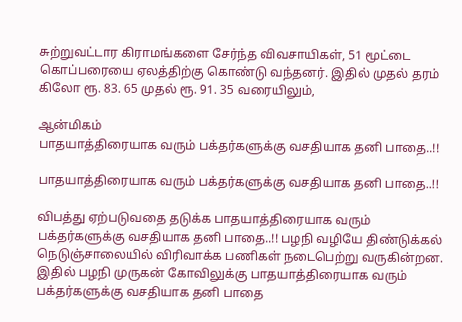சுற்றுவட்டார கிராமங்களை சேர்ந்த விவசாயிகள், 51 மூட்டை கொப்பரையை ஏலத்திற்கு கொண்டு வந்தனர். இதில் முதல் தரம் கிலோ ரூ. 83. 65 முதல் ரூ. 91. 35 வரையிலும்,

ஆன்மிகம்
பாதயாத்திரையாக வரும் பக்தர்களுக்கு வசதியாக தனி பாதை..!!

பாதயாத்திரையாக வரும் பக்தர்களுக்கு வசதியாக தனி பாதை..!!

விபத்து ஏற்படுவதை தடுக்க பாதயாத்திரையாக வரும் பக்தர்களுக்கு வசதியாக தனி பாதை..!! பழநி வழியே திண்டுக்கல் நெடுஞ்சாலையில் விரிவாக்க பணிகள் நடைபெற்று வருகின்றன. இதில் பழநி முருகன் கோவிலுக்கு பாதயாத்திரையாக வரும் பக்தர்களுக்கு வசதியாக தனி பாதை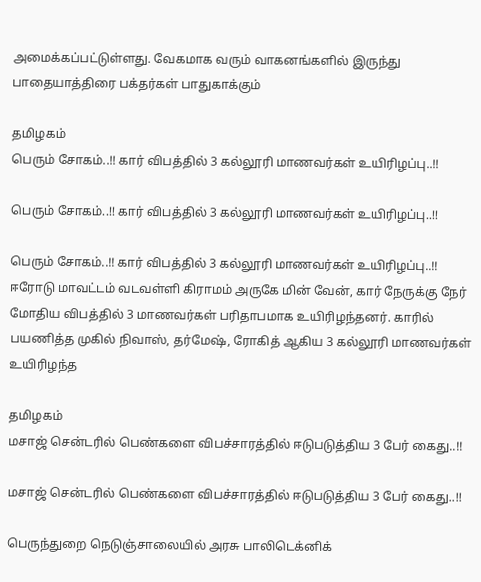அமைக்கப்பட்டுள்ளது. வேகமாக வரும் வாகனங்களில் இருந்து பாதையாத்திரை பக்தர்கள் பாதுகாக்கும்

தமிழகம்
பெரும் சோகம்..!! கார் விபத்தில் 3 கல்லூரி மாணவர்கள் உயிரிழப்பு..!!

பெரும் சோகம்..!! கார் விபத்தில் 3 கல்லூரி மாணவர்கள் உயிரிழப்பு..!!

பெரும் சோகம்..!! கார் விபத்தில் 3 கல்லூரி மாணவர்கள் உயிரிழப்பு..!! ஈரோடு மாவட்டம் வடவள்ளி கிராமம் அருகே மின் வேன், கார் நேருக்கு நேர் மோதிய விபத்தில் 3 மாணவர்கள் பரிதாபமாக உயிரிழந்தனர். காரில் பயணித்த முகில் நிவாஸ், தர்மேஷ், ரோகித் ஆகிய 3 கல்லூரி மாணவர்கள் உயிரிழந்த

தமிழகம்
மசாஜ் சென்டரில் பெண்களை விபச்சாரத்தில் ஈடுபடுத்திய 3 பேர் கைது..!!

மசாஜ் சென்டரில் பெண்களை விபச்சாரத்தில் ஈடுபடுத்திய 3 பேர் கைது..!!

பெருந்துறை நெடுஞ்சாலையில் அரசு பாலிடெக்னிக்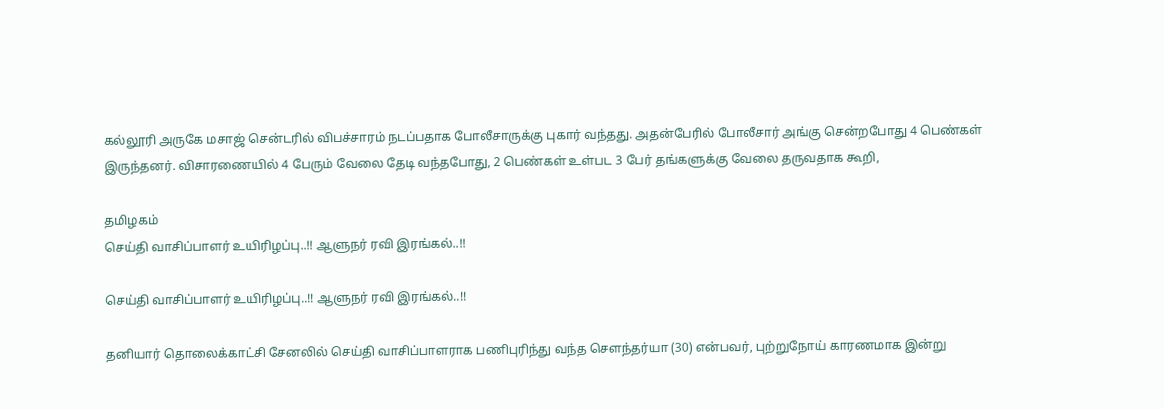கல்லூரி அருகே மசாஜ் சென்டரில் விபச்சாரம் நடப்பதாக போலீசாருக்கு புகார் வந்தது. அதன்பேரில் போலீசார் அங்கு சென்றபோது 4 பெண்கள் இருந்தனர். விசாரணையில் 4 பேரும் வேலை தேடி வந்தபோது, 2 பெண்கள் உள்பட 3 பேர் தங்களுக்கு வேலை தருவதாக கூறி,

தமிழகம்
செய்தி வாசிப்பாளர் உயிரிழப்பு..!! ஆளுநர் ரவி இரங்கல்..!!

செய்தி வாசிப்பாளர் உயிரிழப்பு..!! ஆளுநர் ரவி இரங்கல்..!!

தனியார் தொலைக்காட்சி சேனலில் செய்தி வாசிப்பாளராக பணிபுரிந்து வந்த சௌந்தர்யா (30) என்பவர், புற்றுநோய் காரணமாக இன்று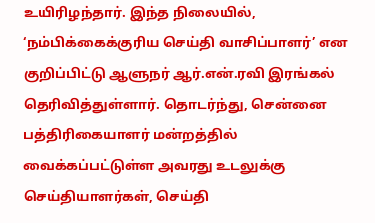உயிரிழந்தார். இந்த நிலையில், ‘நம்பிக்கைக்குரிய செய்தி வாசிப்பாளர்’ என குறிப்பிட்டு ஆளுநர் ஆர்.என்.ரவி இரங்கல் தெரிவித்துள்ளார். தொடர்ந்து, சென்னை பத்திரிகையாளர் மன்றத்தில் வைக்கப்பட்டுள்ள அவரது உடலுக்கு செய்தியாளர்கள், செய்தி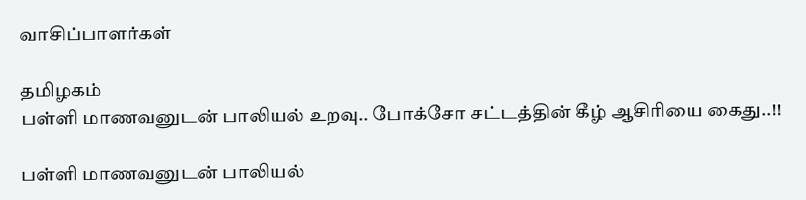வாசிப்பாளர்கள்

தமிழகம்
பள்ளி மாணவனுடன் பாலியல் உறவு.. போக்சோ சட்டத்தின் கீழ் ஆசிரியை கைது..!!

பள்ளி மாணவனுடன் பாலியல்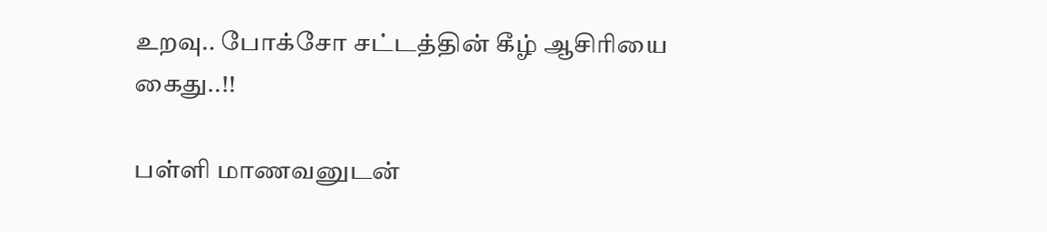உறவு.. போக்சோ சட்டத்தின் கீழ் ஆசிரியை கைது..!!

பள்ளி மாணவனுடன்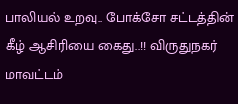பாலியல் உறவு.. போக்சோ சட்டத்தின் கீழ் ஆசிரியை கைது..!! விருதுநகர் மாவட்டம்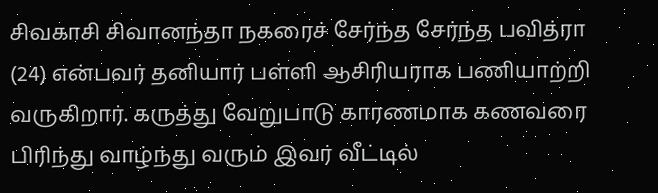சிவகாசி சிவானந்தா நகரைச் சேர்ந்த சேர்ந்த பவித்ரா (24) என்பவர் தனியார் பள்ளி ஆசிரியராக பணியாற்றி வருகிறார். கருத்து வேறுபாடு காரணமாக கணவரை பிரிந்து வாழ்ந்து வரும் இவர் வீட்டில்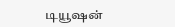டியூஷன்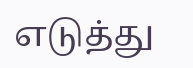எடுத்து